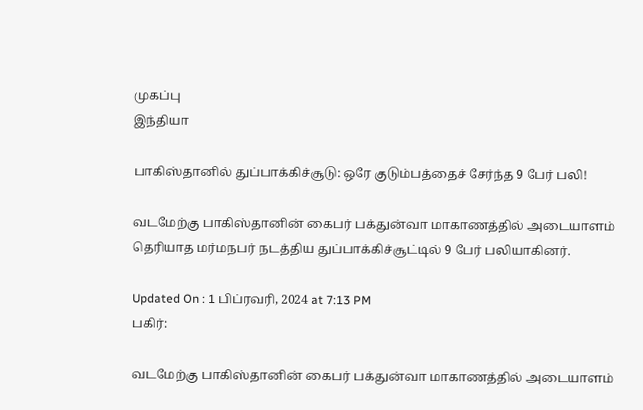முகப்பு
இந்தியா

பாகிஸ்தானில் துப்பாக்கிச்சூடு: ஒரே குடும்பத்தைச் சேர்ந்த 9 பேர் பலி!

வடமேற்கு பாகிஸ்தானின் கைபர் பக்துன்வா மாகாணத்தில் அடையாளம் தெரியாத மர்மநபர் நடத்திய துப்பாக்கிச்சூட்டில் 9 பேர் பலியாகினர்.

Updated On : 1 பிப்ரவரி, 2024 at 7:13 PM
பகிர்:

வடமேற்கு பாகிஸ்தானின் கைபர் பக்துன்வா மாகாணத்தில் அடையாளம்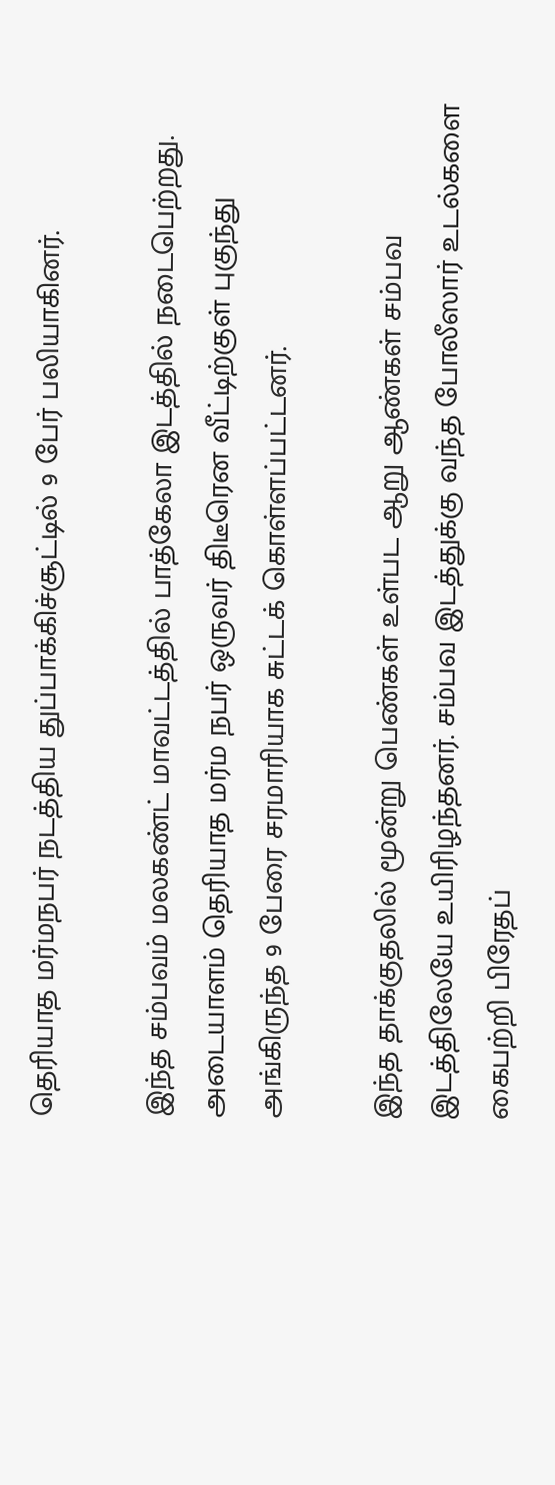தெரியாத மர்மநபர் நடத்திய துப்பாக்கிச்சூட்டில் 9 பேர் பலியாகினர்.

இந்த சம்பவம் மலகண்ட் மாவட்டத்தில் பாத்கேலா இடத்தில் நடைபெற்றது. அடையாளம் தெரியாத மர்ம நபர் ஒருவர் திடீரென வீட்டிற்குள் புகுந்து அங்கிருந்த 9 பேரை சரமாரியாக சுட்டக் கொள்ளப்பட்டனர்.

இந்த தாக்குதலில் மூன்று பெண்கள் உள்பட ஆறு ஆண்கள் சம்பவ இடத்திலேயே உயிரிழந்தனர். சம்பவ இடத்துக்கு வந்த போலீஸார் உடல்களை கைபற்றி பிரேதப்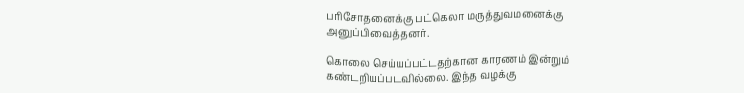பரிசோதனைக்கு பட்கெலா மருத்துவமனைக்கு அனுப்பிவைத்தனர்.

கொலை செய்யப்பட்டதற்கான காரணம் இன்றும் கண்டறியப்படவில்லை. இந்த வழக்கு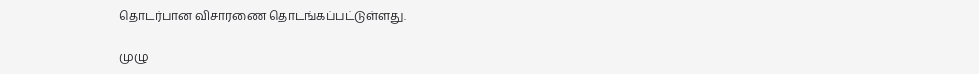தொடர்பான விசாரணை தொடங்கப்பட்டுள்ளது.

முழு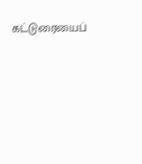கட்டுரையைப்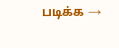படிக்க →